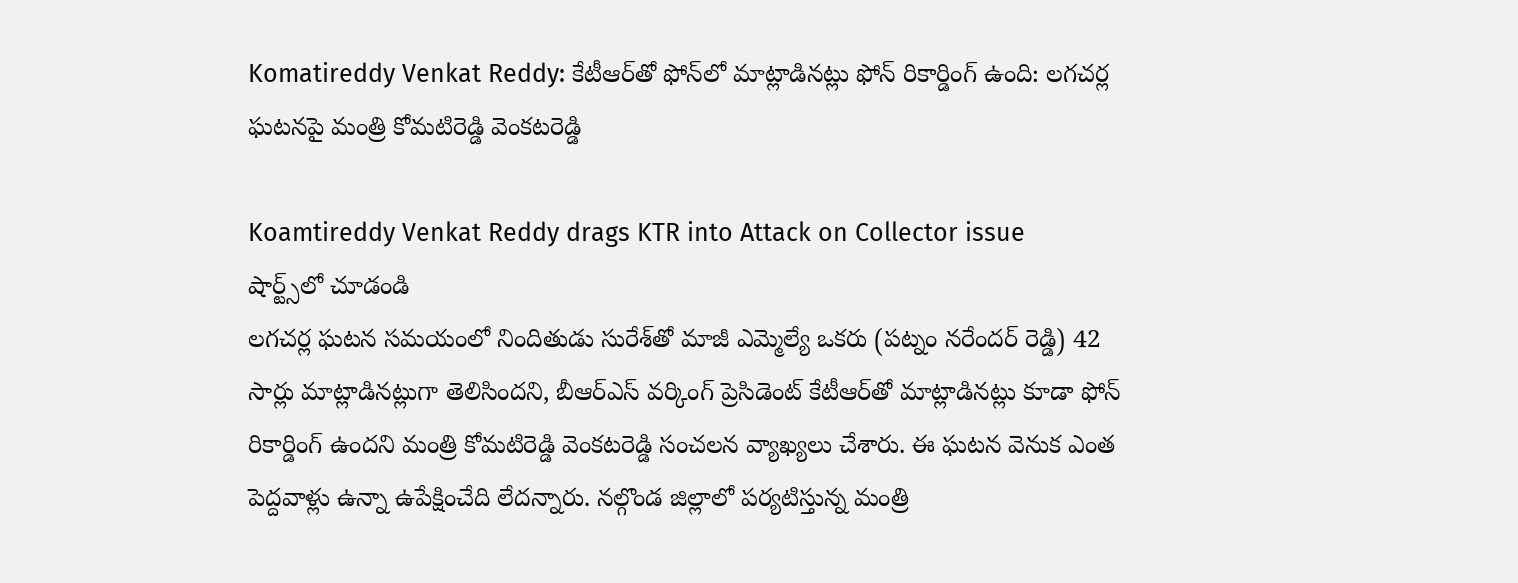Komatireddy Venkat Reddy: కేటీఆర్‌తో ఫోన్‌లో మాట్లాడినట్లు ఫోన్ రికార్డింగ్ ఉంది: లగచర్ల ఘటనపై మంత్రి కోమటిరెడ్డి వెంకటరెడ్డి

Koamtireddy Venkat Reddy drags KTR into Attack on Collector issue
షార్ట్స్‌లో చూడండి
లగచర్ల ఘటన సమయంలో నిందితుడు సురేశ్‌తో మాజీ ఎమ్మెల్యే ఒకరు (పట్నం నరేందర్ రెడ్డి) 42 సార్లు మాట్లాడినట్లుగా తెలిసిందని, బీఆర్ఎస్ వర్కింగ్ ప్రెసిడెంట్ కేటీఆర్‌తో మాట్లాడినట్లు కూడా ఫోన్ రికార్డింగ్ ఉందని మంత్రి కోమటిరెడ్డి వెంకటరెడ్డి సంచలన వ్యాఖ్యలు చేశారు. ఈ ఘటన వెనుక ఎంత పెద్దవాళ్లు ఉన్నా ఉపేక్షించేది లేదన్నారు. నల్గొండ జిల్లాలో పర్యటిస్తున్న మంత్రి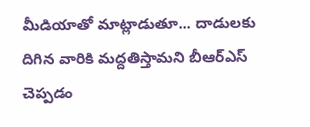మీడియాతో మాట్లాడుతూ... దాడులకు దిగిన వారికి మద్దతిస్తామని బీఆర్ఎస్ చెప్పడం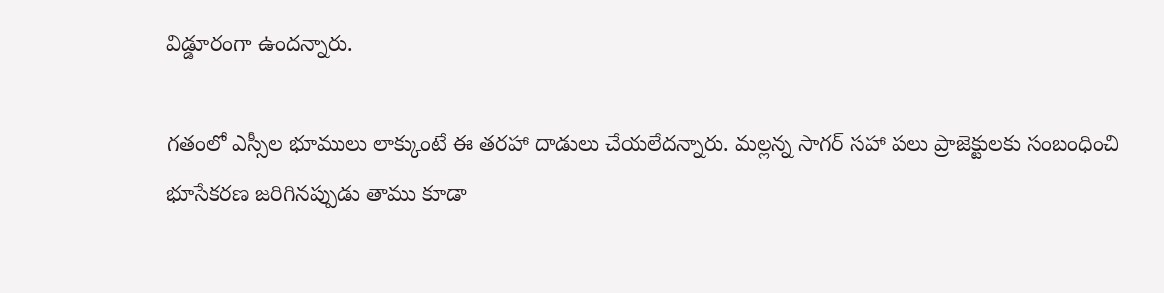విడ్డూరంగా ఉందన్నారు.

గతంలో ఎస్సీల భూములు లాక్కుంటే ఈ తరహా దాడులు చేయలేదన్నారు. మల్లన్న సాగర్ సహా పలు ప్రాజెక్టులకు సంబంధించి భూసేకరణ జరిగినప్పుడు తాము కూడా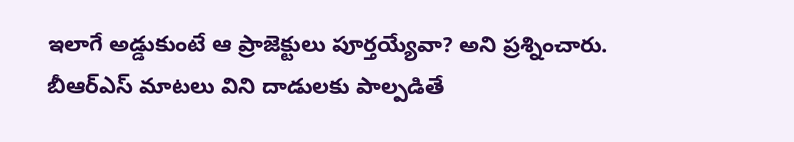ఇలాగే అడ్డుకుంటే ఆ ప్రాజెక్టులు పూర్తయ్యేవా? అని ప్రశ్నించారు. బీఆర్ఎస్ మాటలు విని దాడులకు పాల్పడితే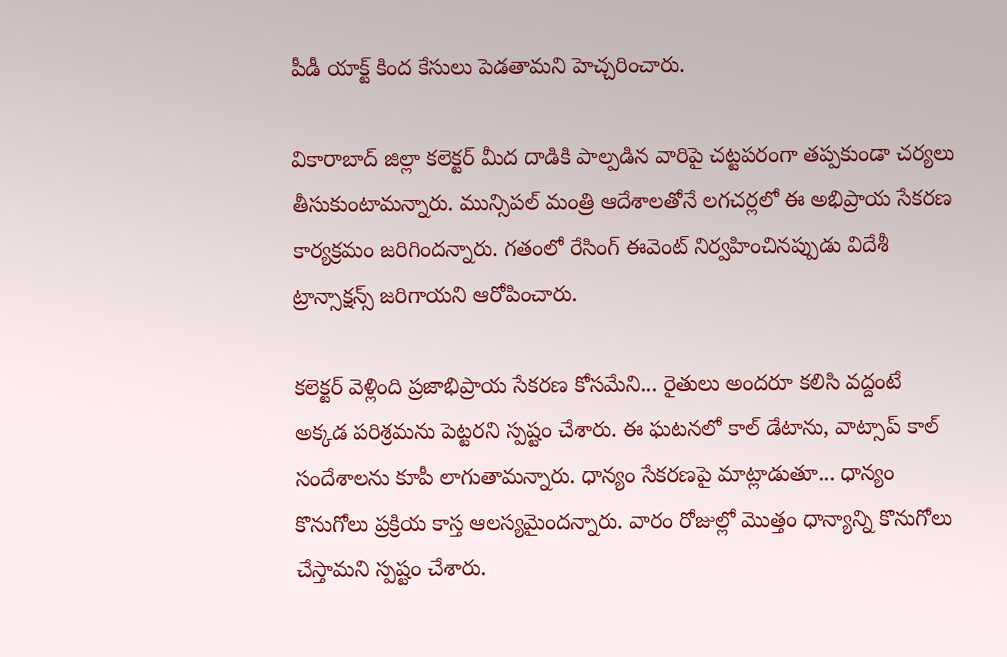పీడీ యాక్ట్ కింద కేసులు పెడతామని హెచ్చరించారు.

వికారాబాద్ జిల్లా కలెక్టర్ మీద దాడికి పాల్పడిన వారిపై చట్టపరంగా తప్పకుండా చర్యలు తీసుకుంటామన్నారు. మున్సిపల్ మంత్రి ఆదేశాలతోనే లగచర్లలో ఈ అభిప్రాయ సేకరణ కార్యక్రమం జరిగిందన్నారు. గతంలో రేసింగ్ ఈవెంట్ నిర్వహించినప్పుడు విదేశీ ట్రాన్సాక్షన్స్ జరిగాయని ఆరోపించారు.

కలెక్టర్ వెళ్లింది ప్రజాభిప్రాయ సేకరణ కోసమేని... రైతులు అందరూ కలిసి వద్దంటే అక్కడ పరిశ్రమను పెట్టరని స్పష్టం చేశారు. ఈ ఘటనలో కాల్ డేటాను, వాట్సాప్ కాల్ సందేశాలను కూపీ లాగుతామన్నారు. ధాన్యం సేకరణపై మాట్లాడుతూ... ధాన్యం కొనుగోలు ప్రక్రియ కాస్త ఆలస్యమైందన్నారు. వారం రోజుల్లో మొత్తం ధాన్యాన్ని కొనుగోలు చేస్తామని స్పష్టం చేశారు.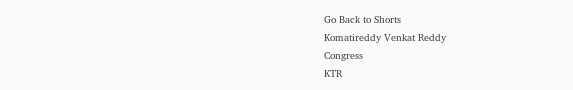Go Back to Shorts
Komatireddy Venkat Reddy
Congress
KTR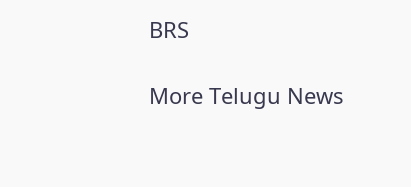BRS

More Telugu News